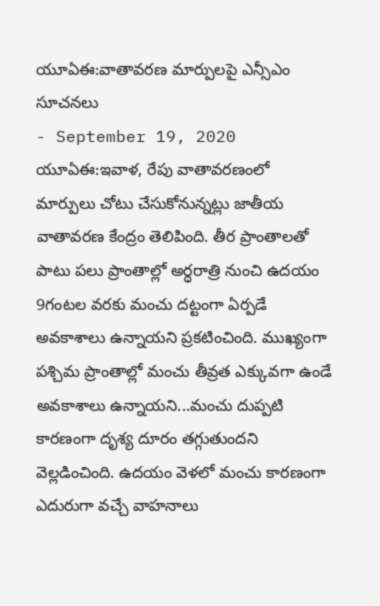యూఏఈ:వాతావరణ మార్పులపై ఎన్సీఎం సూచనలు
- September 19, 2020
యూఏఈ:ఇవాళ, రేపు వాతావరణంలో మార్పులు చోటు చేసుకోనున్నట్లు జాతీయ వాతావరణ కేంద్రం తెలిపింది. తీర ప్రాంతాలతో పాటు పలు ప్రాంతాల్లో అర్ధరాత్రి నుంచి ఉదయం 9గంటల వరకు మంచు దట్టంగా ఏర్పడే అవకాశాలు ఉన్నాయని ప్రకటించింది. ముఖ్యంగా పశ్చిమ ప్రాంతాల్లో మంచు తీవ్రత ఎక్కువగా ఉండే అవకాశాలు ఉన్నాయని...మంచు దుప్పటి కారణంగా దృశ్య దూరం తగ్గుతుందని వెల్లడించింది. ఉదయం వెళలో మంచు కారణంగా ఎదురుగా వచ్చే వాహనాలు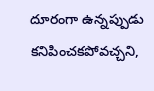దూరంగా ఉన్నప్పుడు కనిపించకపోవచ్చని,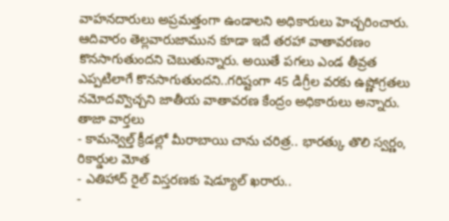వాహనదారులు అప్రమత్తంగా ఉండాలని అధికారులు హెచ్చరించారు. ఆదివారం తెల్లవారుజామున కూడా ఇదే తరహా వాతావరణం కొనసాగుతుందని చెబుతున్నారు. అయితే పగలు ఎండ తీవ్రత ఎప్పటిలాగే కొనసాగుతుందని..గరిష్టంగా 45 డిగ్రీల వరకు ఉష్ణోగ్రతలు నమోదవ్వొచ్చని జాతీయ వాతావరణ కేంద్రం అధికారులు అన్నారు.
తాజా వార్తలు
- కామన్వెల్త్ క్రీడల్లో మీరాబాయి చాను చరిత్ర.. భారత్కు తొలి స్వర్ణం, రికార్డుల మోత
- ఎతిహాద్ రైల్ విస్తరణకు షెడ్యూల్ ఖరారు..
-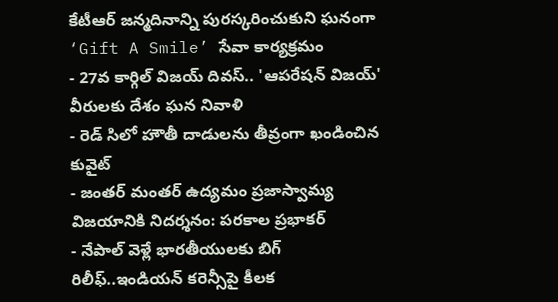కేటీఆర్ జన్మదినాన్ని పురస్కరించుకుని ఘనంగా ‘Gift A Smile’ సేవా కార్యక్రమం
- 27వ కార్గిల్ విజయ్ దివస్.. 'ఆపరేషన్ విజయ్' వీరులకు దేశం ఘన నివాళి
- రెడ్ సిలో హౌతీ దాడులను తీవ్రంగా ఖండించిన కువైట్
- జంతర్ మంతర్ ఉద్యమం ప్రజాస్వామ్య విజయానికి నిదర్శనం: పరకాల ప్రభాకర్
- నేపాల్ వెళ్లే భారతీయులకు బిగ్ రిలీఫ్..ఇండియన్ కరెన్సీపై కీలక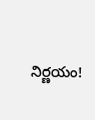నిర్ణయం!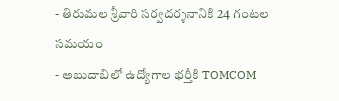- తిరుమల శ్రీవారి సర్వదర్శనానికి 24 గంటల సమయం
- అబుదాబిలో ఉద్యోగాల భర్తీకి TOMCOM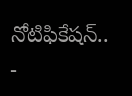నోటిఫికేషన్..
-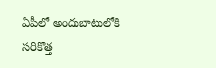ఏపీలో అందుబాటులోకి సరికొత్త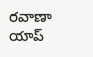రవాణా యాప్